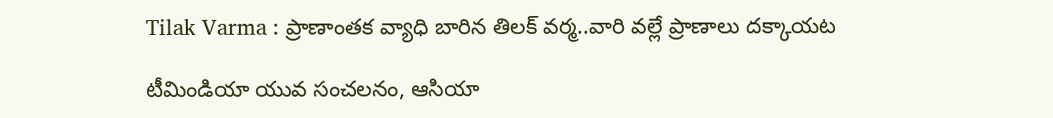Tilak Varma : ప్రాణాంతక వ్యాధి బారిన తిలక్ వర్మ..వారి వల్లే ప్రాణాలు దక్కాయట

టీమిండియా యువ సంచలనం, ఆసియా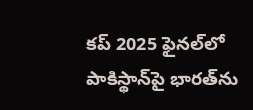కప్ 2025 ఫైనల్‌లో పాకిస్థాన్‌పై భారత్‌ను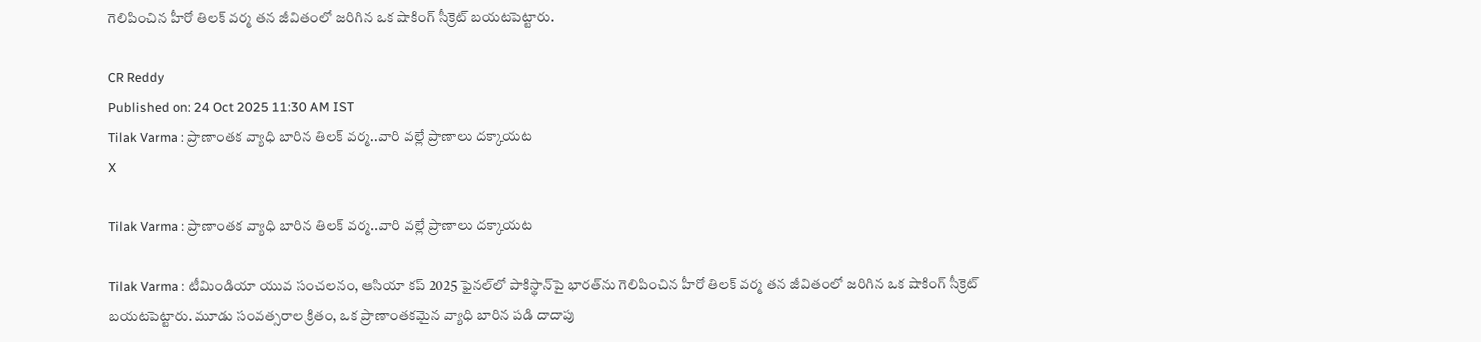గెలిపించిన హీరో తిలక్ వర్మ తన జీవితంలో జరిగిన ఒక షాకింగ్ సీక్రెట్ బయటపెట్టారు.

CR Reddy
Published on: 24 Oct 2025 11:30 AM IST
Tilak Varma : ప్రాణాంతక వ్యాధి బారిన తిలక్ వర్మ..వారి వల్లే ప్రాణాలు దక్కాయట
X

Tilak Varma : ప్రాణాంతక వ్యాధి బారిన తిలక్ వర్మ..వారి వల్లే ప్రాణాలు దక్కాయట

Tilak Varma : టీమిండియా యువ సంచలనం, ఆసియా కప్ 2025 ఫైనల్‌లో పాకిస్థాన్‌పై భారత్‌ను గెలిపించిన హీరో తిలక్ వర్మ తన జీవితంలో జరిగిన ఒక షాకింగ్ సీక్రెట్ బయటపెట్టారు. మూడు సంవత్సరాల క్రితం, ఒక ప్రాణాంతకమైన వ్యాధి బారిన పడి దాదాపు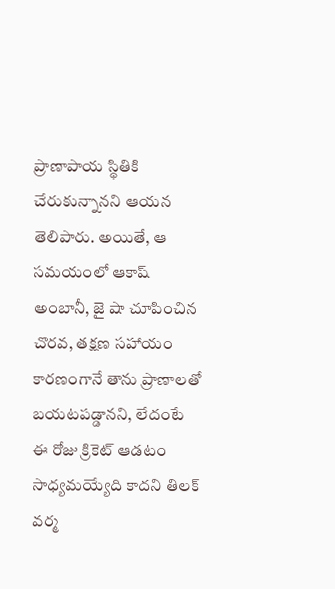ప్రాణాపాయ స్థితికి చేరుకున్నానని ఆయన తెలిపారు. అయితే, ఆ సమయంలో ఆకాష్ అంబానీ, జై షా చూపించిన చొరవ, తక్షణ సహాయం కారణంగానే తాను ప్రాణాలతో బయటపడ్డానని, లేదంటే ఈ రోజు క్రికెట్ ఆడటం సాధ్యమయ్యేది కాదని తిలక్ వర్మ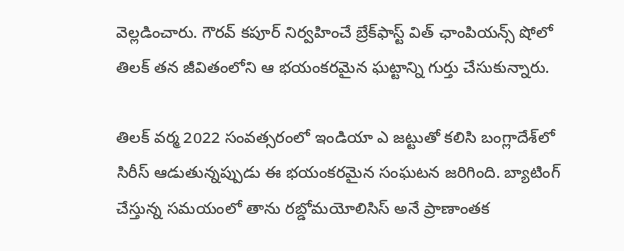వెల్లడించారు. గౌరవ్ కపూర్ నిర్వహించే బ్రేక్‌ఫాస్ట్ విత్ ఛాంపియన్స్ షోలో తిలక్ తన జీవితంలోని ఆ భయంకరమైన ఘట్టాన్ని గుర్తు చేసుకున్నారు.

తిలక్ వర్మ 2022 సంవత్సరంలో ఇండియా ఎ జట్టుతో కలిసి బంగ్లాదేశ్‌లో సిరీస్ ఆడుతున్నప్పుడు ఈ భయంకరమైన సంఘటన జరిగింది. బ్యాటింగ్ చేస్తున్న సమయంలో తాను రబ్డోమయోలిసిస్ అనే ప్రాణాంతక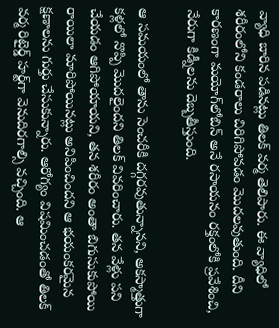వ్యాధి బారిన పడినట్లు తిలక్ వర్మ తెలిపారు. ఈ వ్యాధిలో శరీరంలోని కండరాలు చిరిగిపోవడం మొదలవుతుంది. దీని కారణంగా మయోగ్‌లోబిన్ అనే రసాయనం రక్తంలోకి ప్రవేశించి, నేరుగా కిడ్నీలను దెబ్బతీస్తుంది.

ఆ సమయంలో తాను సెంచరీకి దగ్గరవుతున్నానని, అకస్మాత్తుగా కళ్లలో నొప్పి మొదలైందని తిలక్ వివరించారు. తన వేళ్లు పని చేయడం ఆగిపోయాయని, తన శరీరం అంతా బిగుసుకుపోయి రాయిలా మారిపోయినట్లు అనిపించిందని ఆ భయంకరమైన క్షణాలను గుర్తు చేసుకున్నారు. ఆరోగ్యం విషమించడంతో తిలక్ వర్మ రిటైర్డ్ హర్ట్‌గా వెనుదిరగాల్సి వచ్చింది. ఆ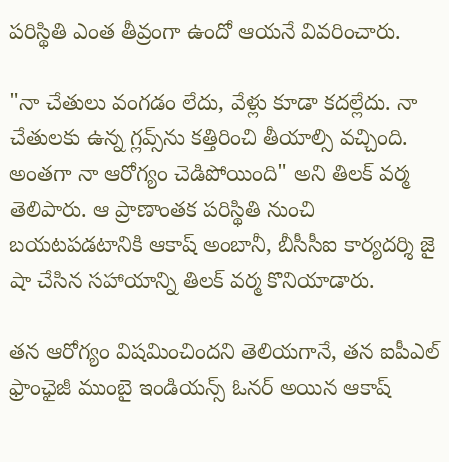పరిస్థితి ఎంత తీవ్రంగా ఉందో ఆయనే వివరించారు.

"నా చేతులు వంగడం లేదు, వేళ్లు కూడా కదల్లేదు. నా చేతులకు ఉన్న గ్లవ్స్‌ను కత్తిరించి తీయాల్సి వచ్చింది. అంతగా నా ఆరోగ్యం చెడిపోయింది" అని తిలక్ వర్మ తెలిపారు. ఆ ప్రాణాంతక పరిస్థితి నుంచి బయటపడటానికి ఆకాష్ అంబానీ, బీసీసీఐ కార్యదర్శి జై షా చేసిన సహాయాన్ని తిలక్ వర్మ కొనియాడారు.

తన ఆరోగ్యం విషమించిందని తెలియగానే, తన ఐపీఎల్ ఫ్రాంఛైజీ ముంబై ఇండియన్స్ ఓనర్ అయిన ఆకాష్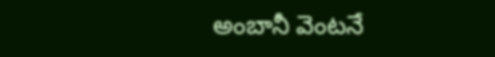అంబానీ వెంటనే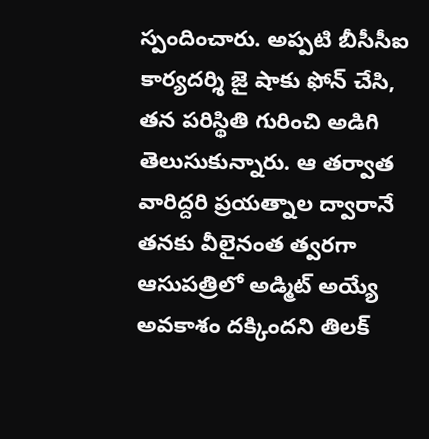స్పందించారు. అప్పటి బీసీసీఐ కార్యదర్శి జై షాకు ఫోన్ చేసి, తన పరిస్థితి గురించి అడిగి తెలుసుకున్నారు. ఆ తర్వాత వారిద్దరి ప్రయత్నాల ద్వారానే తనకు వీలైనంత త్వరగా ఆసుపత్రిలో అడ్మిట్ అయ్యే అవకాశం దక్కిందని తిలక్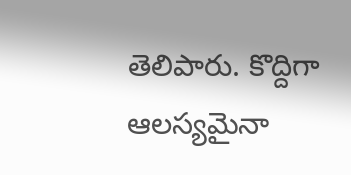తెలిపారు. కొద్దిగా ఆలస్యమైనా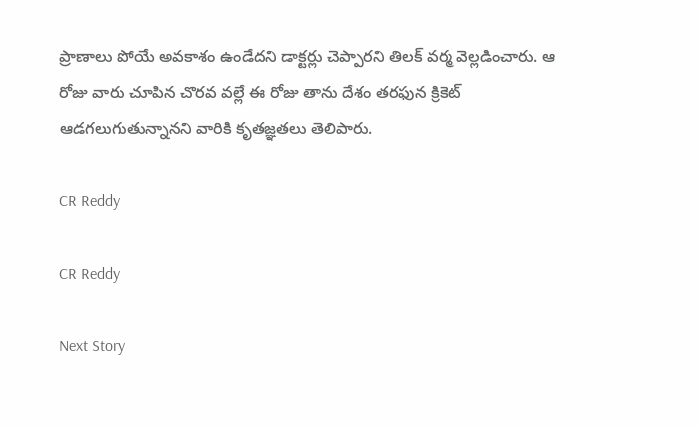ప్రాణాలు పోయే అవకాశం ఉండేదని డాక్టర్లు చెప్పారని తిలక్ వర్మ వెల్లడించారు. ఆ రోజు వారు చూపిన చొరవ వల్లే ఈ రోజు తాను దేశం తరఫున క్రికెట్ ఆడగలుగుతున్నానని వారికి కృతజ్ఞతలు తెలిపారు.

CR Reddy

CR Reddy

Next Story